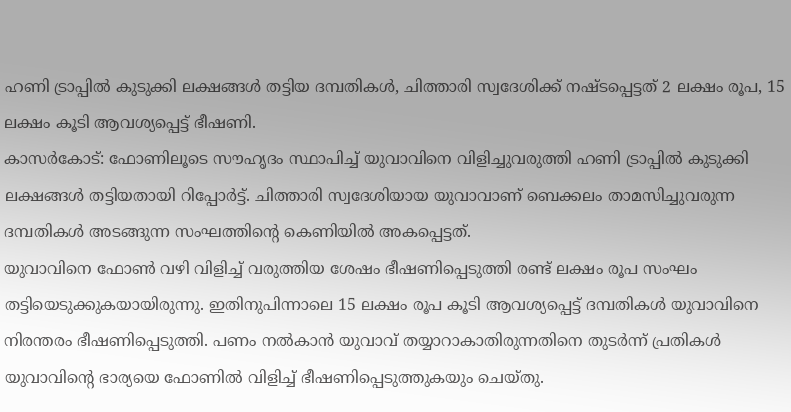ഹണി ട്രാപ്പിൽ കുടുക്കി ലക്ഷങ്ങൾ തട്ടിയ ദമ്പതികൾ, ചിത്താരി സ്വദേശിക്ക് നഷ്ടപ്പെട്ടത് 2 ലക്ഷം രൂപ, 15 ലക്ഷം കൂടി ആവശ്യപ്പെട്ട് ഭീഷണി.
കാസർകോട്: ഫോണിലൂടെ സൗഹൃദം സ്ഥാപിച്ച് യുവാവിനെ വിളിച്ചുവരുത്തി ഹണി ട്രാപ്പിൽ കുടുക്കി ലക്ഷങ്ങൾ തട്ടിയതായി റിപ്പോർട്ട്. ചിത്താരി സ്വദേശിയായ യുവാവാണ് ബെക്കലം താമസിച്ചുവരുന്ന ദമ്പതികൾ അടങ്ങുന്ന സംഘത്തിന്റെ കെണിയിൽ അകപ്പെട്ടത്.
യുവാവിനെ ഫോൺ വഴി വിളിച്ച് വരുത്തിയ ശേഷം ഭീഷണിപ്പെടുത്തി രണ്ട് ലക്ഷം രൂപ സംഘം തട്ടിയെടുക്കുകയായിരുന്നു. ഇതിനുപിന്നാലെ 15 ലക്ഷം രൂപ കൂടി ആവശ്യപ്പെട്ട് ദമ്പതികൾ യുവാവിനെ നിരന്തരം ഭീഷണിപ്പെടുത്തി. പണം നൽകാൻ യുവാവ് തയ്യാറാകാതിരുന്നതിനെ തുടർന്ന് പ്രതികൾ യുവാവിന്റെ ഭാര്യയെ ഫോണിൽ വിളിച്ച് ഭീഷണിപ്പെടുത്തുകയും ചെയ്തു.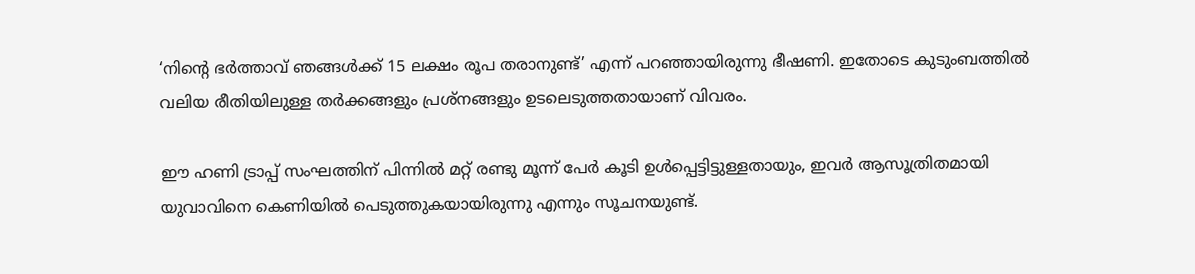‘നിന്റെ ഭർത്താവ് ഞങ്ങൾക്ക് 15 ലക്ഷം രൂപ തരാനുണ്ട്’ എന്ന് പറഞ്ഞായിരുന്നു ഭീഷണി. ഇതോടെ കുടുംബത്തിൽ വലിയ രീതിയിലുള്ള തർക്കങ്ങളും പ്രശ്നങ്ങളും ഉടലെടുത്തതായാണ് വിവരം.

ഈ ഹണി ട്രാപ്പ് സംഘത്തിന് പിന്നിൽ മറ്റ് രണ്ടു മൂന്ന് പേർ കൂടി ഉൾപ്പെട്ടിട്ടുള്ളതായും, ഇവർ ആസൂത്രിതമായി യുവാവിനെ കെണിയിൽ പെടുത്തുകയായിരുന്നു എന്നും സൂചനയുണ്ട്.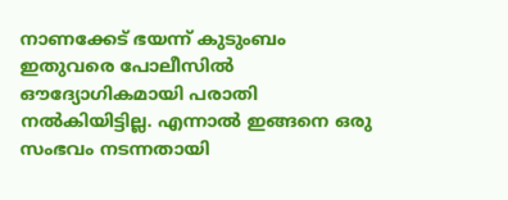നാണക്കേട് ഭയന്ന് കുടുംബം ഇതുവരെ പോലീസിൽ ഔദ്യോഗികമായി പരാതി നൽകിയിട്ടില്ല. എന്നാൽ ഇങ്ങനെ ഒരു സംഭവം നടന്നതായി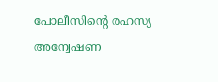പോലീസിന്റെ രഹസ്യ അന്വേഷണ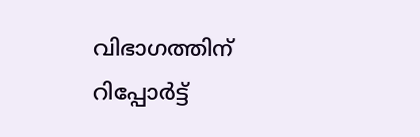വിഭാഗത്തിന് റിപ്പോർട്ട്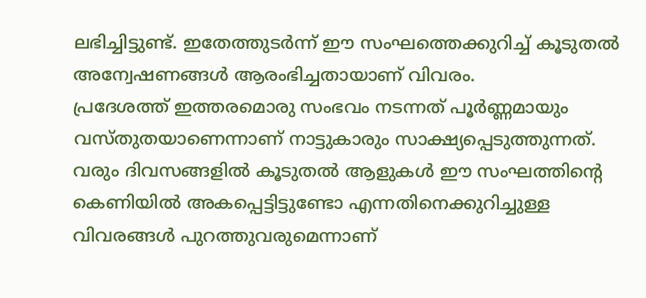ലഭിച്ചിട്ടുണ്ട്. ഇതേത്തുടർന്ന് ഈ സംഘത്തെക്കുറിച്ച് കൂടുതൽ അന്വേഷണങ്ങൾ ആരംഭിച്ചതായാണ് വിവരം.
പ്രദേശത്ത് ഇത്തരമൊരു സംഭവം നടന്നത് പൂർണ്ണമായും വസ്തുതയാണെന്നാണ് നാട്ടുകാരും സാക്ഷ്യപ്പെടുത്തുന്നത്. വരും ദിവസങ്ങളിൽ കൂടുതൽ ആളുകൾ ഈ സംഘത്തിന്റെ കെണിയിൽ അകപ്പെട്ടിട്ടുണ്ടോ എന്നതിനെക്കുറിച്ചുള്ള വിവരങ്ങൾ പുറത്തുവരുമെന്നാണ്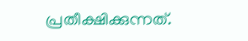പ്രതീക്ഷിക്കുന്നത്.